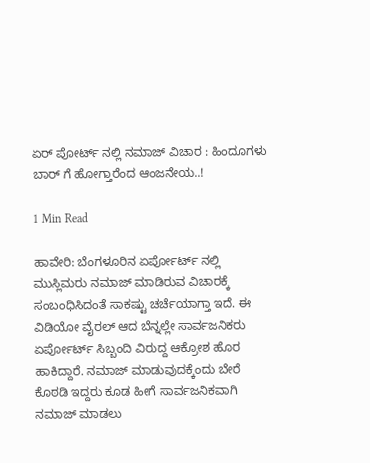ಏರ್ ಪೋರ್ಟ್ ನಲ್ಲಿ ನಮಾಜ್ ವಿಚಾರ : ಹಿಂದೂಗಳು ಬಾರ್ ಗೆ ಹೋಗ್ತಾರೆಂದ ಆಂಜನೇಯ..!

1 Min Read

ಹಾವೇರಿ: ಬೆಂಗಳೂರಿನ ಏರ್ಪೋರ್ಟ್ ನಲ್ಲಿ ಮುಸ್ಲಿಮರು ನಮಾಜ್ ಮಾಡಿರುವ ವಿಚಾರಕ್ಕೆ ಸಂಬಂಧಿಸಿದಂತೆ ಸಾಕಷ್ಟು ಚರ್ಚೆಯಾಗ್ತಾ ಇದೆ. ಈ ವಿಡಿಯೋ ವೈರಲ್ ಆದ ಬೆನ್ನಲ್ಲೇ ಸಾರ್ವಜನಿಕರು ಏರ್ಪೋರ್ಟ್ ಸಿಬ್ಬಂದಿ ವಿರುದ್ದ ಆಕ್ರೋಶ ಹೊರ ಹಾಕಿದ್ದಾರೆ. ನಮಾಜ್ ಮಾಡುವುದಕ್ಕೆಂದು ಬೇರೆ ಕೊಠಡಿ ಇದ್ದರು ಕೂಡ ಹೀಗೆ ಸಾರ್ವಜನಿಕವಾಗಿ ನಮಾಜ್ ಮಾಡಲು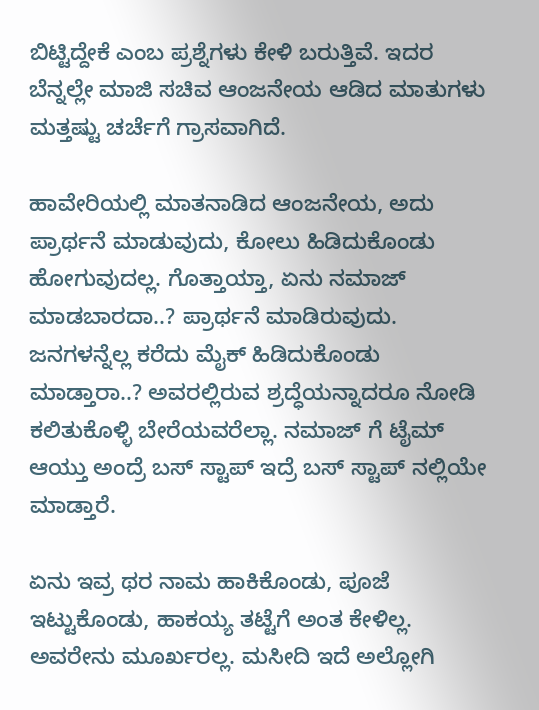ಬಿಟ್ಟಿದ್ದೇಕೆ ಎಂಬ ಪ್ರಶ್ನೆಗಳು ಕೇಳಿ ಬರುತ್ತಿವೆ. ಇದರ ಬೆನ್ನಲ್ಲೇ ಮಾಜಿ ಸಚಿವ ಆಂಜನೇಯ ಆಡಿದ ಮಾತುಗಳು ಮತ್ತಷ್ಟು ಚರ್ಚೆಗೆ ಗ್ರಾಸವಾಗಿದೆ.

ಹಾವೇರಿಯಲ್ಲಿ ಮಾತನಾಡಿದ ಆಂಜನೇಯ, ಅದು ಪ್ರಾರ್ಥನೆ ಮಾಡುವುದು, ಕೋಲು ಹಿಡಿದುಕೊಂಡು ಹೋಗುವುದಲ್ಲ. ಗೊತ್ತಾಯ್ತಾ, ಏನು ನಮಾಜ್ ಮಾಡಬಾರದಾ..? ಪ್ರಾರ್ಥನೆ ಮಾಡಿರುವುದು. ಜನಗಳನ್ನೆಲ್ಲ ಕರೆದು ಮೈಕ್ ಹಿಡಿದುಕೊಂಡು ಮಾಡ್ತಾರಾ..? ಅವರಲ್ಲಿರುವ ಶ್ರದ್ಧೆಯನ್ನಾದರೂ ನೋಡಿ ಕಲಿತುಕೊಳ್ಳಿ ಬೇರೆಯವರೆಲ್ಲಾ. ನಮಾಜ್ ಗೆ ಟೈಮ್ ಆಯ್ತು ಅಂದ್ರೆ ಬಸ್ ಸ್ಟಾಪ್ ಇದ್ರೆ ಬಸ್ ಸ್ಟಾಪ್ ನಲ್ಲಿಯೇ ಮಾಡ್ತಾರೆ.

ಏನು ಇವ್ರ ಥರ ನಾಮ ಹಾಕಿಕೊಂಡು, ಪೂಜೆ ಇಟ್ಟುಕೊಂಡು, ಹಾಕಯ್ಯ ತಟ್ಟೆಗೆ ಅಂತ ಕೇಳಿಲ್ಲ. ಅವರೇನು ಮೂರ್ಖರಲ್ಲ. ಮಸೀದಿ ಇದೆ ಅಲ್ಲೋಗಿ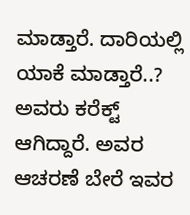ಮಾಡ್ತಾರೆ. ದಾರಿಯಲ್ಲಿ ಯಾಕೆ ಮಾಡ್ತಾರೆ..? ಅವರು ಕರೆಕ್ಟ್ ಆಗಿದ್ದಾರೆ. ಅವರ ಆಚರಣೆ ಬೇರೆ ಇವರ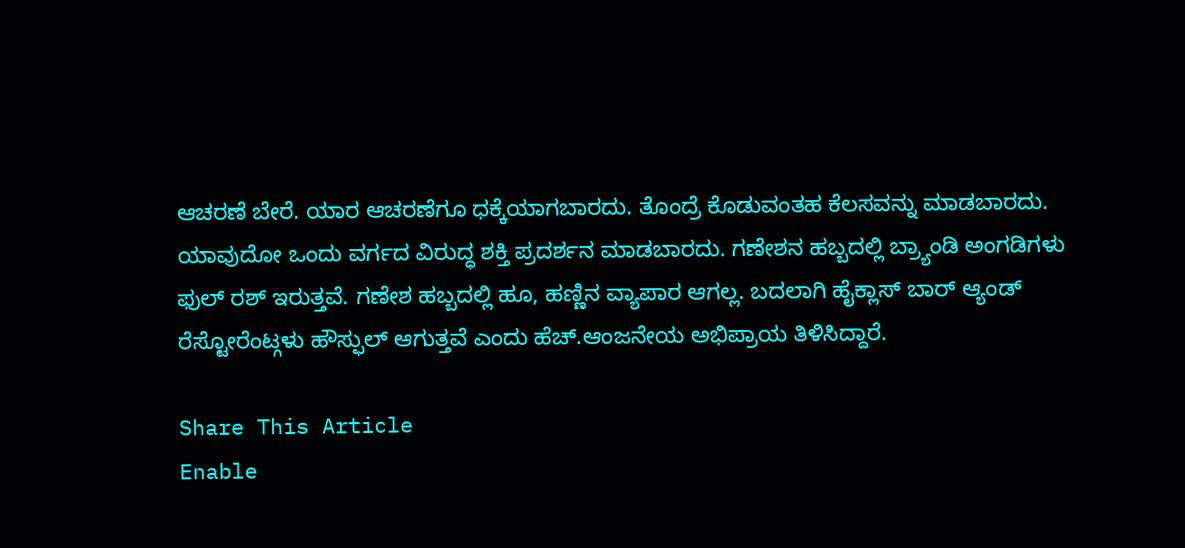ಆಚರಣೆ ಬೇರೆ. ಯಾರ ಆಚರಣೆಗೂ ಧಕ್ಕೆಯಾಗಬಾರದು. ತೊಂದ್ರೆ ಕೊಡುವಂತಹ ಕೆಲಸವನ್ನು ಮಾಡಬಾರದು. ಯಾವುದೋ ಒಂದು ವರ್ಗದ ವಿರುದ್ಧ ಶಕ್ತಿ ಪ್ರದರ್ಶನ ಮಾಡಬಾರದು. ಗಣೇಶನ ಹಬ್ಬದಲ್ಲಿ ಬ್ರ್ಯಾಂಡಿ ಅಂಗಡಿಗಳು ಫುಲ್ ರಶ್ ಇರುತ್ತವೆ. ಗಣೇಶ ಹಬ್ಬದಲ್ಲಿ ಹೂ, ಹಣ್ಣಿನ ವ್ಯಾಪಾರ ಆಗಲ್ಲ. ಬದಲಾಗಿ ಹೈಕ್ಲಾಸ್ ಬಾರ್ ಆ್ಯಂಡ್ ರೆಸ್ಟೋರೆಂಟ್ಗಳು ಹೌಸ್ಫುಲ್ ಆಗುತ್ತವೆ ಎಂದು ಹೆಚ್.ಆಂಜನೇಯ ಅಭಿಪ್ರಾಯ ತಿಳಿಸಿದ್ದಾರೆ.

Share This Article
Enable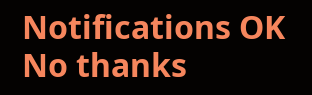Notifications OK No thanks